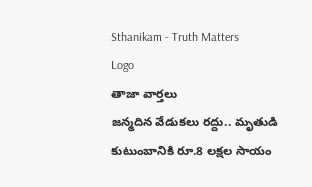Sthanikam - Truth Matters
Logo
తాజా వార్తలు
జన్మదిన వేడుకలు రద్దు.. మృతుడి కుటుంబానికి రూ.8 లక్షల సాయం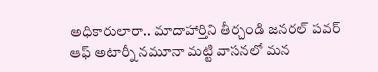అధికారులారా.. మాదాహార్తిని తీర్చండి జనరల్ పవర్ ఆఫ్ అటార్నీ నమూనా మట్టి వాసనలో మన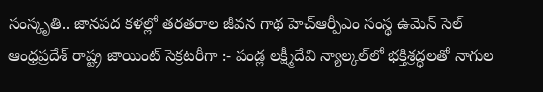సంస్కృతి.. జానపద కళల్లో తరతరాల జీవన గాథ హెచ్ఆర్పీఎం సంస్థ ఉమెన్ సెల్ ఆంధ్రప్రదేశ్ రాష్ట్ర జాయింట్ సెక్రటరీగా :- పండ్ల లక్ష్మీదేవి న్యాల్కల్‌లో భక్తిశ్రద్ధలతో నాగుల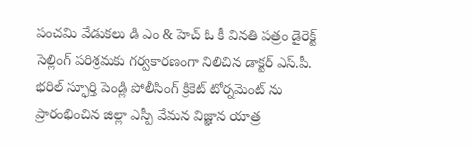పంచమి వేడుకలు డి ఎం & హెచ్ ఓ కీ వినతి పత్రం డైరెక్ట్ సెల్లింగ్ పరిశ్రమకు గర్వకారణంగా నిలిచిన డాక్టర్ ఎస్.పీ. భరిల్ స్ఫూర్తి పెండ్లి పోలీసింగ్ క్రికెట్ టోర్నమెంట్ ను ప్రారంభించిన జిల్లా ఎస్పీ వేమన విజ్ఞాన యాత్ర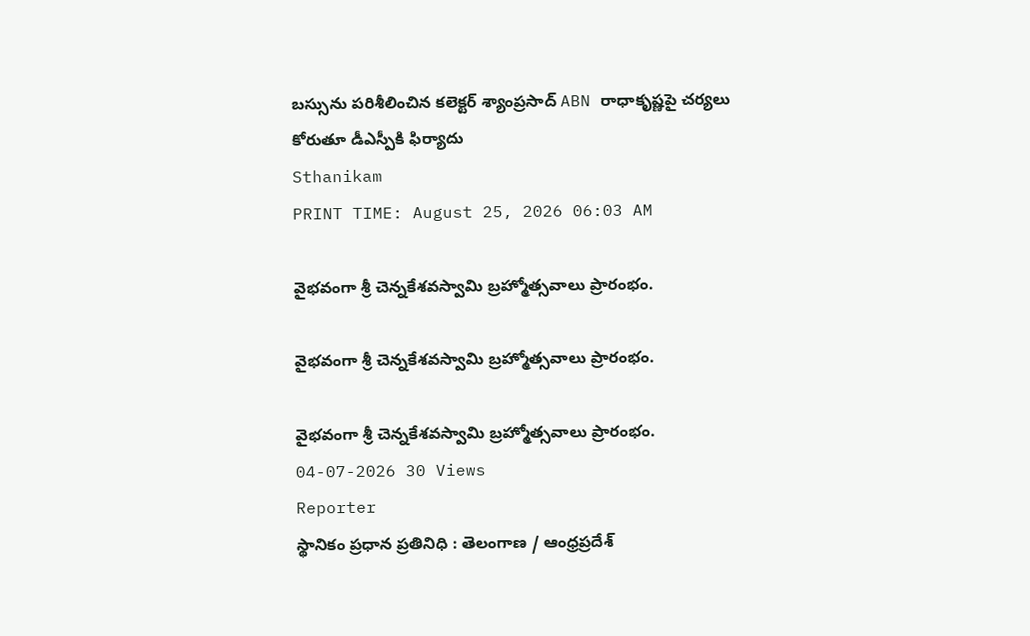బస్సును పరిశీలించిన కలెక్టర్ శ్యాంప్రసాద్ ABN రాధాకృష్ణపై చర్యలు కోరుతూ డీఎస్పీకి ఫిర్యాదు
Sthanikam
PRINT TIME: August 25, 2026 06:03 AM

వైభవంగా శ్రీ చెన్నకేశవస్వామి బ్రహ్మోత్సవాలు ప్రారంభం.

వైభవంగా శ్రీ చెన్నకేశవస్వామి బ్రహ్మోత్సవాలు ప్రారంభం.

వైభవంగా శ్రీ చెన్నకేశవస్వామి బ్రహ్మోత్సవాలు ప్రారంభం.
04-07-2026 30 Views
Reporter
స్థానికం ప్రధాన ప్రతినిధి : తెలంగాణ / ఆంధ్రప్రదేశ్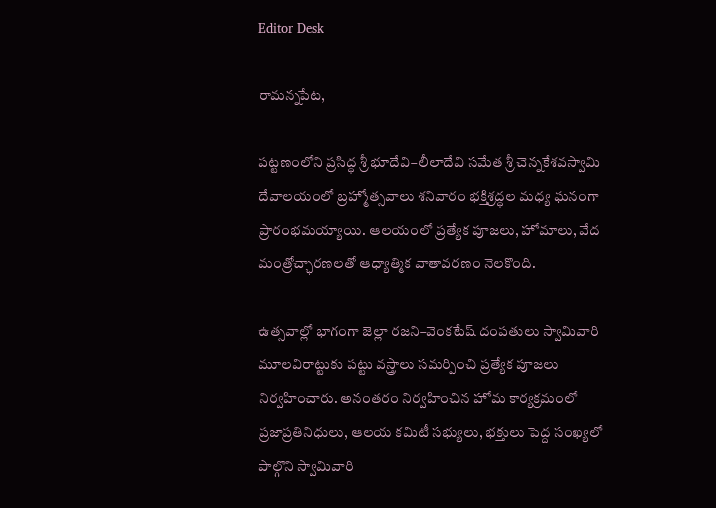Editor Desk

రామన్నపేట,

పట్టణంలోని ప్రసిద్ధ శ్రీ భూదేవి–లీలాదేవి సమేత శ్రీ చెన్నకేశవస్వామి దేవాలయంలో బ్రహ్మోత్సవాలు శనివారం భక్తిశ్రద్ధల మధ్య ఘనంగా ప్రారంభమయ్యాయి. ఆలయంలో ప్రత్యేక పూజలు, హోమాలు, వేద మంత్రోచ్ఛారణలతో ఆధ్యాత్మిక వాతావరణం నెలకొంది.

ఉత్సవాల్లో భాగంగా జెల్లా రజని–వెంకటేష్ దంపతులు స్వామివారి మూలవిరాట్టుకు పట్టు వస్త్రాలు సమర్పించి ప్రత్యేక పూజలు నిర్వహించారు. అనంతరం నిర్వహించిన హోమ కార్యక్రమంలో ప్రజాప్రతినిధులు, ఆలయ కమిటీ సభ్యులు, భక్తులు పెద్ద సంఖ్యలో పాల్గొని స్వామివారి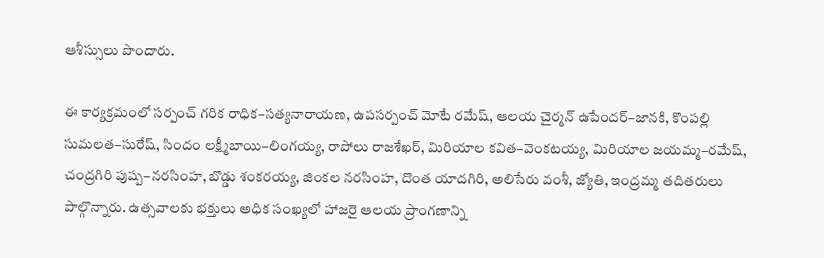ఆశీస్సులు పొందారు.

ఈ కార్యక్రమంలో సర్పంచ్ గరిక రాధిక–సత్యనారాయణ, ఉపసర్పంచ్ మోటే రమేష్, ఆలయ చైర్మన్ ఉపేందర్–జానకి, కొంపల్లి సుమలత–సురేష్, సిందం లక్ష్మీబాయి–లింగయ్య, రాపోలు రాజశేఖర్, మిరియాల కవిత–వెంకటయ్య, మిరియాల జయమ్మ–రమేష్, చంద్రగిరి పుష్ప–నరసింహ, బొడ్డు శంకరయ్య, జింకల నరసింహ, దొంత యాదగిరి, అలిసేరు వంశీ, జ్యోతి, ఇంద్రమ్మ తదితరులు పాల్గొన్నారు. ఉత్సవాలకు భక్తులు అధిక సంఖ్యలో హాజరై ఆలయ ప్రాంగణాన్ని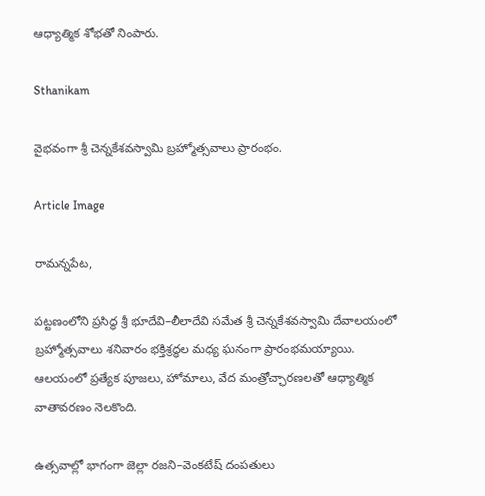ఆధ్యాత్మిక శోభతో నింపారు.

Sthanikam

వైభవంగా శ్రీ చెన్నకేశవస్వామి బ్రహ్మోత్సవాలు ప్రారంభం.

Article Image

రామన్నపేట,

పట్టణంలోని ప్రసిద్ధ శ్రీ భూదేవి–లీలాదేవి సమేత శ్రీ చెన్నకేశవస్వామి దేవాలయంలో బ్రహ్మోత్సవాలు శనివారం భక్తిశ్రద్ధల మధ్య ఘనంగా ప్రారంభమయ్యాయి. ఆలయంలో ప్రత్యేక పూజలు, హోమాలు, వేద మంత్రోచ్ఛారణలతో ఆధ్యాత్మిక వాతావరణం నెలకొంది.

ఉత్సవాల్లో భాగంగా జెల్లా రజని–వెంకటేష్ దంపతులు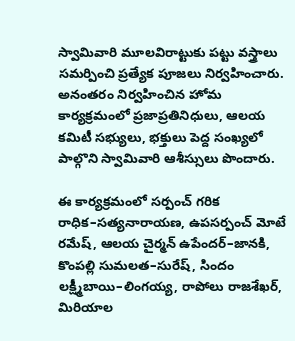స్వామివారి మూలవిరాట్టుకు పట్టు వస్త్రాలు సమర్పించి ప్రత్యేక పూజలు నిర్వహించారు. అనంతరం నిర్వహించిన హోమ కార్యక్రమంలో ప్రజాప్రతినిధులు, ఆలయ కమిటీ సభ్యులు, భక్తులు పెద్ద సంఖ్యలో పాల్గొని స్వామివారి ఆశీస్సులు పొందారు.

ఈ కార్యక్రమంలో సర్పంచ్ గరిక రాధిక–సత్యనారాయణ, ఉపసర్పంచ్ మోటే రమేష్, ఆలయ చైర్మన్ ఉపేందర్–జానకి, కొంపల్లి సుమలత–సురేష్, సిందం లక్ష్మీబాయి–లింగయ్య, రాపోలు రాజశేఖర్, మిరియాల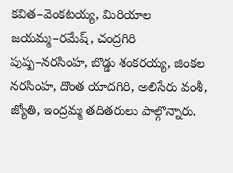కవిత–వెంకటయ్య, మిరియాల జయమ్మ–రమేష్, చంద్రగిరి పుష్ప–నరసింహ, బొడ్డు శంకరయ్య, జింకల నరసింహ, దొంత యాదగిరి, అలిసేరు వంశీ, జ్యోతి, ఇంద్రమ్మ తదితరులు పాల్గొన్నారు.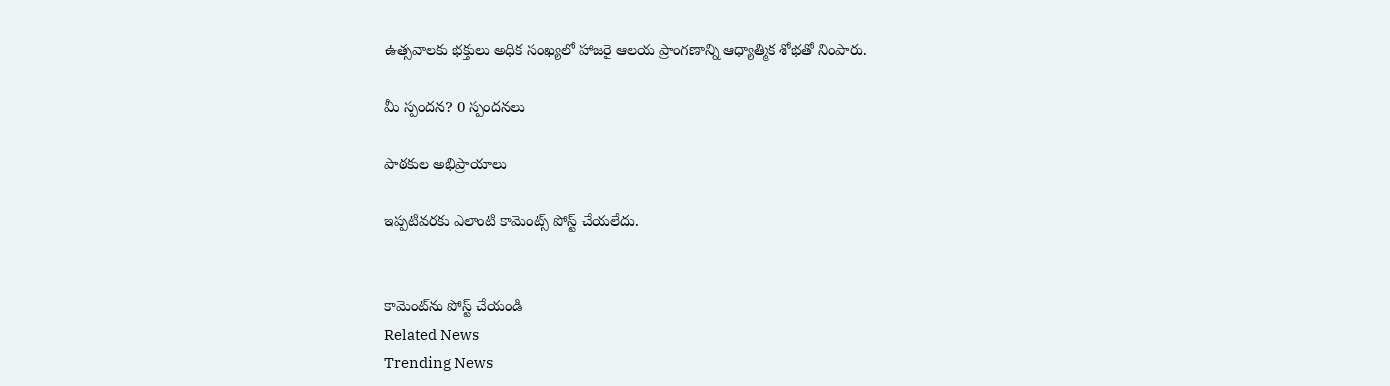ఉత్సవాలకు భక్తులు అధిక సంఖ్యలో హాజరై ఆలయ ప్రాంగణాన్ని ఆధ్యాత్మిక శోభతో నింపారు.

మీ స్పందన? 0 స్పందనలు

పాఠకుల అభిప్రాయాలు

ఇప్పటివరకు ఎలాంటి కామెంట్స్ పోస్ట్ చేయలేదు.


కామెంట్‌ను పోస్ట్ చేయండి
Related News
Trending News